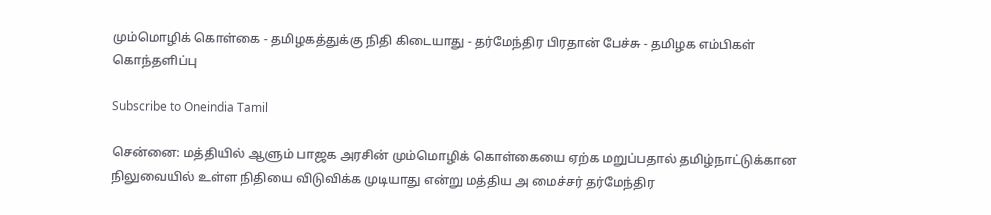மும்மொழிக் கொள்கை - தமிழகத்துக்கு நிதி கிடையாது - தர்மேந்திர பிரதான் பேச்சு - தமிழக எம்பிகள் கொந்தளிப்பு

Subscribe to Oneindia Tamil

சென்னை: மத்தியில் ஆளும் பாஜக அரசின் மும்மொழிக் கொள்கையை ஏற்க மறுப்பதால் தமிழ்நாட்டுக்கான நிலுவையில் உள்ள நிதியை விடுவிக்க முடியாது என்று மத்திய அ மைச்சர் தர்மேந்திர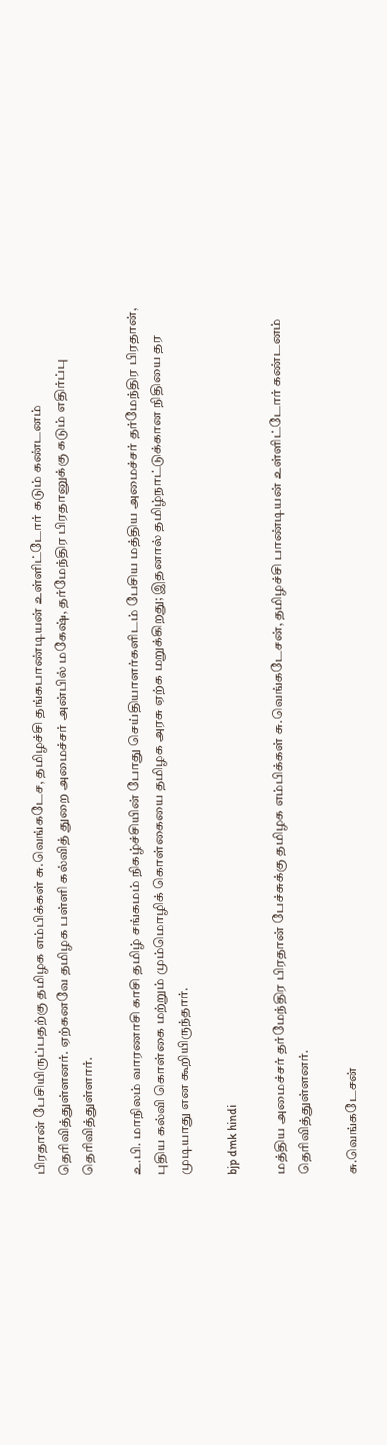பிரதான் பேசியிருப்பதற்கு தமிழக எம்பிக்கள் சு.வெங்கடேச, தமிழச்சி தங்கபாண்டியன் உள்ளிட்டோர் கடும் கண்டனம் தெரிவித்துள்ளனர். ஏற்கனவே தமிழக பள்ளி கல்வித் துறை அமைச்சர் அன்பில் மகேஷ், தர்மேந்திர பிரதானுக்கு கடும் எதிர்ப்பு தெரிவித்துள்ளார்.

உ.பி. மாநிலம் வாரணாசி காசி தமிழ் சங்கமம் நிகழ்ச்சியின் போது செய்தியாளர்களிடம் பேசிய மத்திய அமைச்சர் தர்மேந்திர பிரதான், புதிய கல்வி கொள்கை மற்றும் மும்மொழிக் கொள்கையை தமிழக அரசு ஏற்க மறுக்கிறது; இதனால் தமிழ்நாட்டுக்கான நிதியை தர முடியாது என கூறியிருந்தார்.

bjp dmk hindi

மத்திய அமைச்சர் தர்மேந்திர பிரதான் பேச்சுக்கு தமிழக எம்பிக்கள் சு.வெங்கடேசன், தமிழச்சி பாண்டியன் உள்ளிட்டோர் கண்டனம் தெரிவித்துள்ளனர்.

சு.வெங்கடேசன்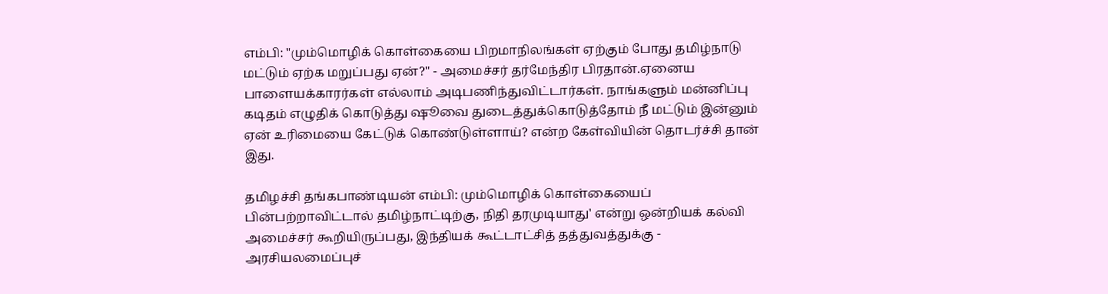எம்பி: "மும்மொழிக் கொள்கையை பிறமாநிலங்கள் ஏற்கும் போது தமிழ்நாடு மட்டும் ஏற்க மறுப்பது ஏன்?" - அமைச்சர் தர்மேந்திர பிரதான்.ஏனைய பாளையக்காரர்கள் எல்லாம் அடிபணிந்துவிட்டார்கள். நாங்களும் மன்னிப்பு கடிதம் எழுதிக் கொடுத்து ஷூவை துடைத்துக்கொடுத்தோம் நீ மட்டும் இன்னும் ஏன் உரிமையை கேட்டுக் கொண்டுள்ளாய்? என்ற கேள்வியின் தொடர்ச்சி தான் இது.

தமிழச்சி தங்கபாண்டியன் எம்பி: மும்மொழிக் கொள்கையைப் பின்பற்றாவிட்டால் தமிழ்நாட்டிற்கு, நிதி தரமுடியாது' என்று ஒன்றியக் கல்வி அமைச்சர் கூறியிருப்பது, இந்தியக் கூட்டாட்சித் தத்துவத்துக்கு - அரசியலமைப்புச்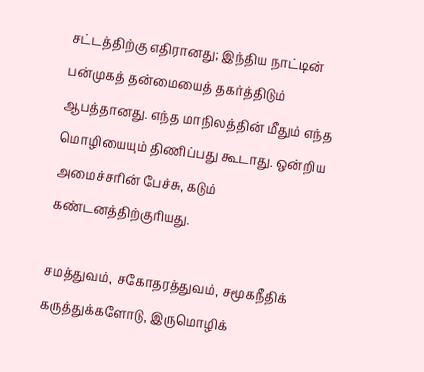சட்டத்திற்கு எதிரானது; இந்திய நாட்டின் பன்முகத் தன்மையைத் தகர்த்திடும் ஆபத்தானது. எந்த மாநிலத்தின் மீதும் எந்த மொழியையும் திணிப்பது கூடாது. ஒன்றிய அமைச்சரின் பேச்சு, கடும் கண்டனத்திற்குரியது.

சமத்துவம், சகோதரத்துவம், சமூகநீதிக் கருத்துக்களோடு, இருமொழிக்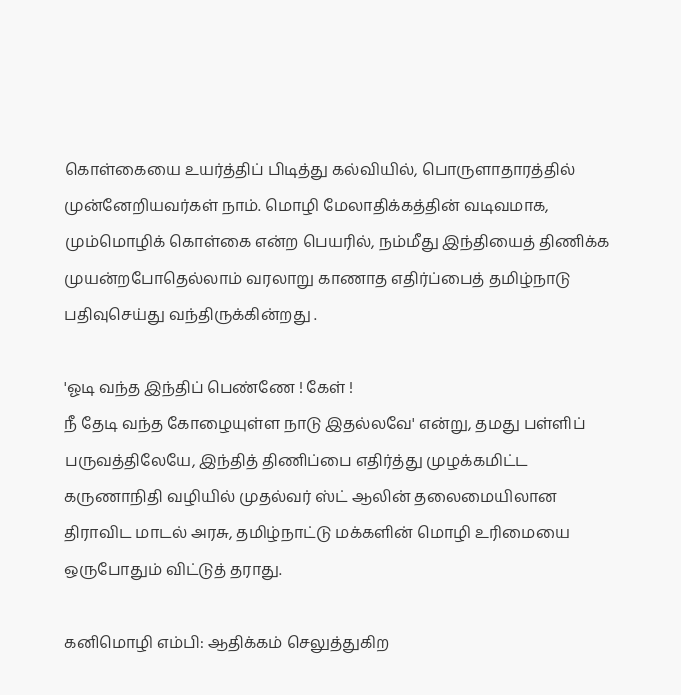கொள்கையை உயர்த்திப் பிடித்து கல்வியில், பொருளாதாரத்தில் முன்னேறியவர்கள் நாம். மொழி மேலாதிக்கத்தின் வடிவமாக, மும்மொழிக் கொள்கை என்ற பெயரில், நம்மீது இந்தியைத் திணிக்க முயன்றபோதெல்லாம் வரலாறு காணாத எதிர்ப்பைத் தமிழ்நாடு பதிவுசெய்து வந்திருக்கின்றது .

'ஓடி வந்த இந்திப் பெண்ணே ! கேள் !
நீ தேடி வந்த கோழையுள்ள நாடு இதல்லவே' என்று, தமது பள்ளிப் பருவத்திலேயே, இந்தித் திணிப்பை எதிர்த்து முழக்கமிட்ட கருணாநிதி வழியில் முதல்வர் ஸ்ட் ஆலின் தலைமையிலான திராவிட மாடல் அரசு, தமிழ்நாட்டு மக்களின் மொழி உரிமையை ஒருபோதும் விட்டுத் தராது.

கனிமொழி எம்பி: ஆதிக்கம் செலுத்துகிற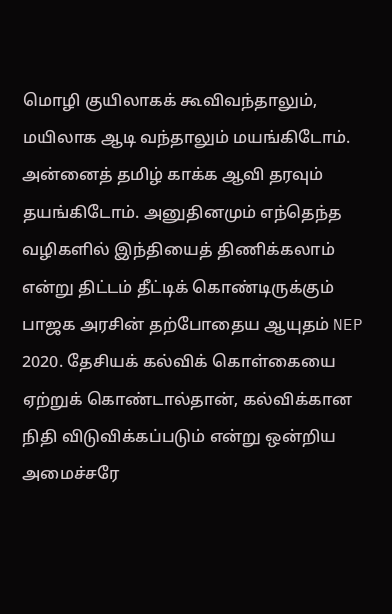மொழி குயிலாகக் கூவிவந்தாலும், மயிலாக ஆடி வந்தாலும் மயங்கிடோம். அன்னைத் தமிழ் காக்க ஆவி தரவும் தயங்கிடோம். அனுதினமும் எந்தெந்த வழிகளில் இந்தியைத் திணிக்கலாம் என்று திட்டம் தீட்டிக் கொண்டிருக்கும் பாஜக அரசின் தற்போதைய ஆயுதம் NEP 2020. தேசியக் கல்விக் கொள்கையை ஏற்றுக் கொண்டால்தான், கல்விக்கான நிதி விடுவிக்கப்படும் என்று ஒன்றிய அமைச்சரே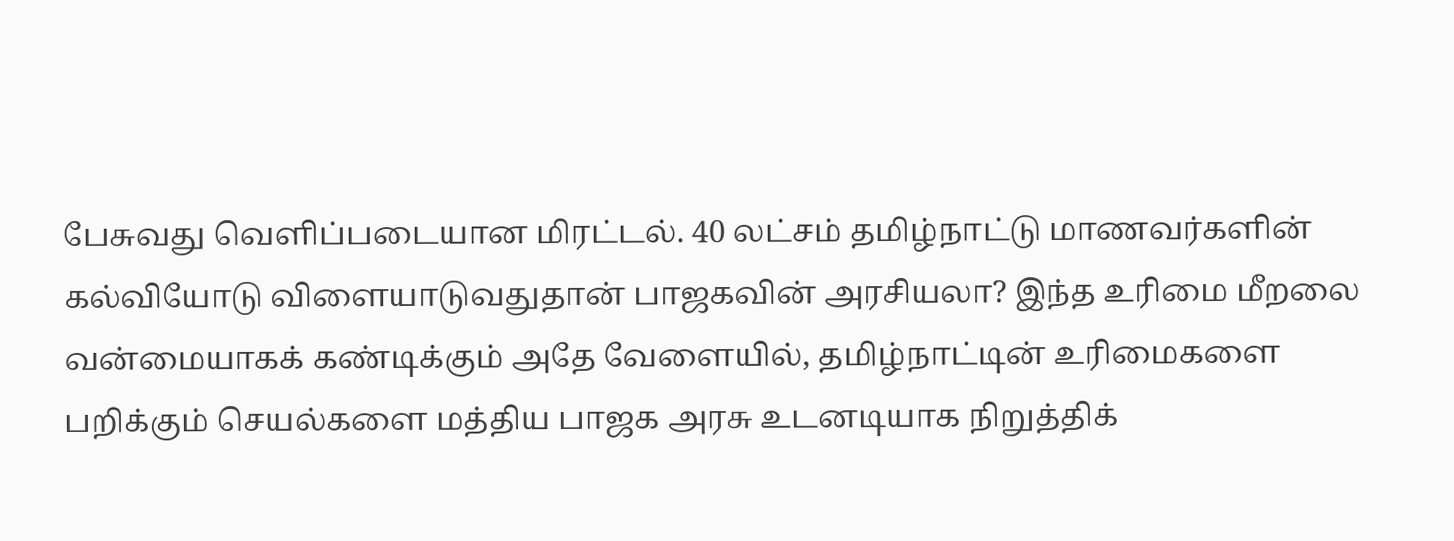பேசுவது வெளிப்படையான மிரட்டல். 40 லட்சம் தமிழ்நாட்டு மாணவர்களின் கல்வியோடு விளையாடுவதுதான் பாஜகவின் அரசியலா? இந்த உரிமை மீறலை வன்மையாகக் கண்டிக்கும் அதே வேளையில், தமிழ்நாட்டின் உரிமைகளை பறிக்கும் செயல்களை மத்திய பாஜக அரசு உடனடியாக நிறுத்திக்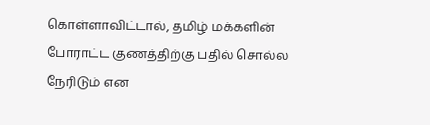கொள்ளாவிட்டால், தமிழ் மக்களின் போராட்ட குணத்திற்கு பதில் சொல்ல நேரிடும்‌ என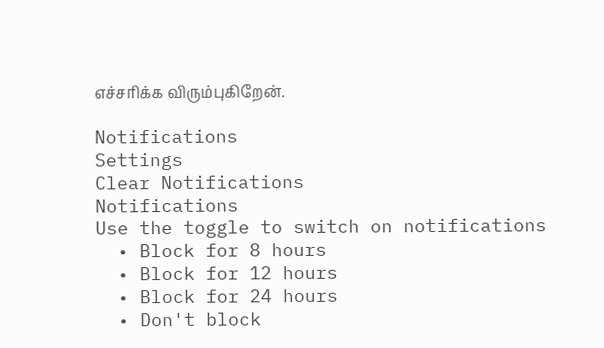எச்சரிக்க விரும்புகிறேன்.

Notifications
Settings
Clear Notifications
Notifications
Use the toggle to switch on notifications
  • Block for 8 hours
  • Block for 12 hours
  • Block for 24 hours
  • Don't block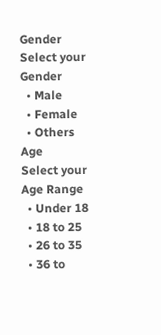Gender
Select your Gender
  • Male
  • Female
  • Others
Age
Select your Age Range
  • Under 18
  • 18 to 25
  • 26 to 35
  • 36 to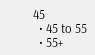45
  • 45 to 55
  • 55+